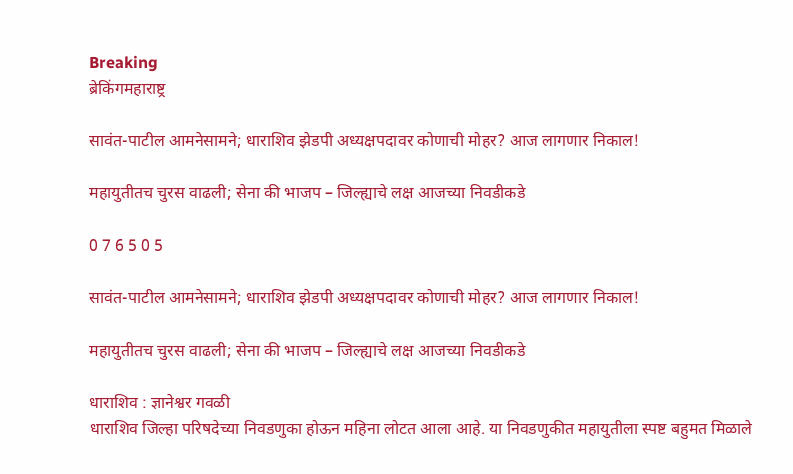Breaking
ब्रेकिंगमहाराष्ट्र

सावंत-पाटील आमनेसामने; धाराशिव झेडपी अध्यक्षपदावर कोणाची मोहर? आज लागणार निकाल!

महायुतीतच चुरस वाढली; सेना की भाजप – जिल्ह्याचे लक्ष आजच्या निवडीकडे

0 7 6 5 0 5

सावंत-पाटील आमनेसामने; धाराशिव झेडपी अध्यक्षपदावर कोणाची मोहर? आज लागणार निकाल!

महायुतीतच चुरस वाढली; सेना की भाजप – जिल्ह्याचे लक्ष आजच्या निवडीकडे

धाराशिव : ज्ञानेश्वर गवळी
धाराशिव जिल्हा परिषदेच्या निवडणुका होऊन महिना लोटत आला आहे. या निवडणुकीत महायुतीला स्पष्ट बहुमत मिळाले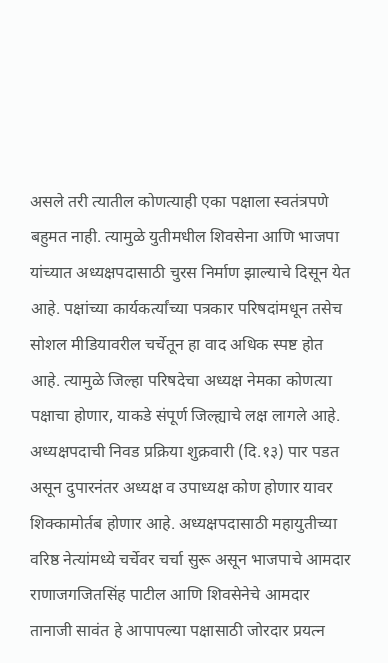असले तरी त्यातील कोणत्याही एका पक्षाला स्वतंत्रपणे बहुमत नाही. त्यामुळे युतीमधील शिवसेना आणि भाजपा यांच्यात अध्यक्षपदासाठी चुरस निर्माण झाल्याचे दिसून येत आहे. पक्षांच्या कार्यकर्त्यांच्या पत्रकार परिषदांमधून तसेच सोशल मीडियावरील चर्चेतून हा वाद अधिक स्पष्ट होत आहे. त्यामुळे जिल्हा परिषदेचा अध्यक्ष नेमका कोणत्या पक्षाचा होणार, याकडे संपूर्ण जिल्ह्याचे लक्ष लागले आहे.
अध्यक्षपदाची निवड प्रक्रिया शुक्रवारी (दि.१३) पार पडत असून दुपारनंतर अध्यक्ष व उपाध्यक्ष कोण होणार यावर शिक्कामोर्तब होणार आहे. अध्यक्षपदासाठी महायुतीच्या वरिष्ठ नेत्यांमध्ये चर्चेवर चर्चा सुरू असून भाजपाचे आमदार राणाजगजितसिंह पाटील आणि शिवसेनेचे आमदार तानाजी सावंत हे आपापल्या पक्षासाठी जोरदार प्रयत्न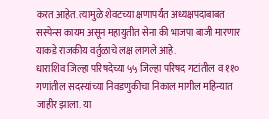करत आहेत. त्यामुळे शेवटच्या क्षणापर्यंत अध्यक्षपदाबाबत सस्पेन्स कायम असून महायुतीत सेना की भाजपा बाजी मारणार याकडे राजकीय वर्तुळाचे लक्ष लागले आहे.
धाराशिव जिल्हा परिषदेच्या ५५ जिल्हा परिषद गटांतील व ११० गणांतील सदस्यांच्या निवडणुकीचा निकाल मागील महिन्यात जाहीर झाला. या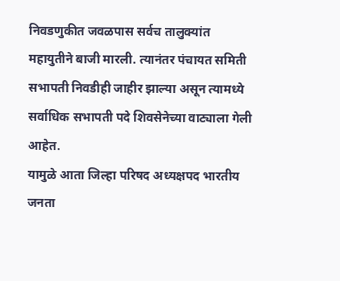निवडणुकीत जवळपास सर्वच तालुक्यांत महायुतीने बाजी मारली. त्यानंतर पंचायत समिती सभापती निवडीही जाहीर झाल्या असून त्यामध्ये सर्वाधिक सभापती पदे शिवसेनेच्या वाट्याला गेली आहेत.
यामुळे आता जिल्हा परिषद अध्यक्षपद भारतीय जनता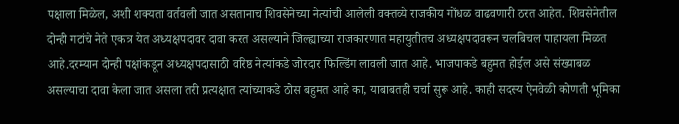पक्षाला मिळेल, अशी शक्यता वर्तवली जात असतानाच शिवसेनेच्या नेत्यांची आलेली वक्तव्ये राजकीय गोंधळ वाढवणारी ठरत आहेत. शिवसेनेतील दोन्ही गटांचे नेते एकत्र येत अध्यक्षपदावर दावा करत असल्याने जिल्ह्याच्या राजकारणात महायुतीतच अध्यक्षपदावरून चलबिचल पाहायला मिळत आहे.दरम्यान दोन्ही पक्षांकडून अध्यक्षपदासाठी वरिष्ठ नेत्यांकडे जोरदार फिल्डिंग लावली जात आहे. भाजपाकडे बहुमत होईल असे संख्याबळ असल्याचा दावा केला जात असला तरी प्रत्यक्षात त्यांच्याकडे ठोस बहुमत आहे का, याबाबतही चर्चा सुरू आहे. काही सदस्य ऐनवेळी कोणती भूमिका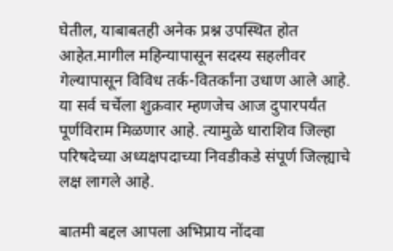घेतील, याबाबतही अनेक प्रश्न उपस्थित होत आहेत.मागील महिन्यापासून सदस्य सहलीवर गेल्यापासून विविध तर्क-वितर्कांना उधाण आले आहे. या सर्व चर्चेला शुक्रवार म्हणजेच आज दुपारपर्यंत पूर्णविराम मिळणार आहे. त्यामुळे धाराशिव जिल्हा परिषदेच्या अध्यक्षपदाच्या निवडीकडे संपूर्ण जिल्ह्याचे लक्ष लागले आहे.

बातमी बद्दल आपला अभिप्राय नोंदवा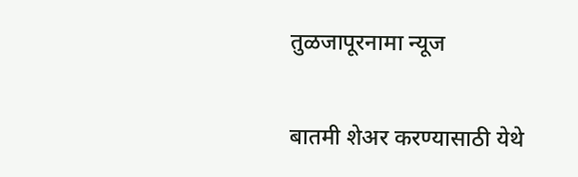तुळजापूरनामा न्यूज

बातमी शेअर करण्यासाठी येथे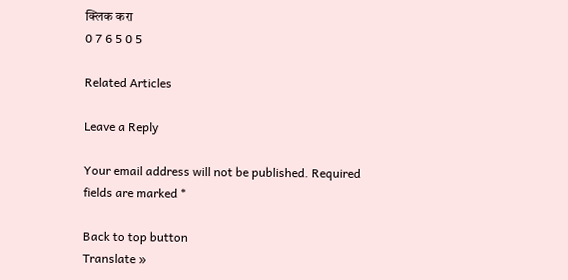क्लिक करा
0 7 6 5 0 5

Related Articles

Leave a Reply

Your email address will not be published. Required fields are marked *

Back to top button
Translate »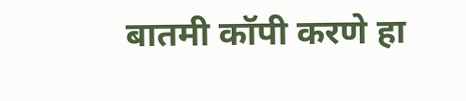बातमी कॉपी करणे हा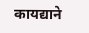कायद्याने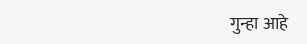गुन्हा आहे